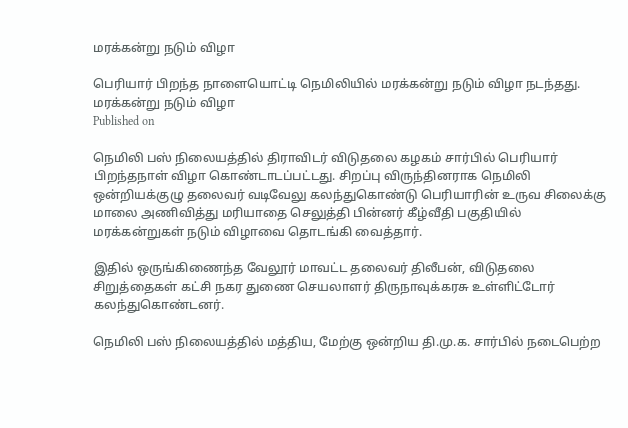மரக்கன்று நடும் விழா

பெரியார் பிறந்த நாளையொட்டி நெமிலியில் மரக்கன்று நடும் விழா நடந்தது.
மரக்கன்று நடும் விழா
Published on

நெமிலி பஸ் நிலையத்தில் திராவிடர் விடுதலை கழகம் சார்பில் பெரியார் பிறந்தநாள் விழா கொண்டாடப்பட்டது. சிறப்பு விருந்தினராக நெமிலி ஒன்றியக்குழு தலைவர் வடிவேலு கலந்துகொண்டு பெரியாரின் உருவ சிலைக்கு மாலை அணிவித்து மரியாதை செலுத்தி பின்னர் கீழ்வீதி பகுதியில் மரக்கன்றுகள் நடும் விழாவை தொடங்கி வைத்தார்.

இதில் ஒருங்கிணைந்த வேலூர் மாவட்ட தலைவர் திலீபன், விடுதலை சிறுத்தைகள் கட்சி நகர துணை செயலாளர் திருநாவுக்கரசு உள்ளிட்டோர் கலந்துகொண்டனர்.

நெமிலி பஸ் நிலையத்தில் மத்திய, மேற்கு ஒன்றிய தி.மு.க. சார்பில் நடைபெற்ற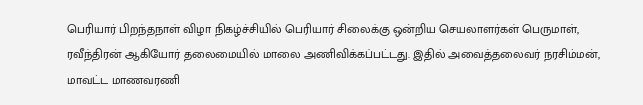பெரியார் பிறந்தநாள் விழா நிகழ்ச்சியில் பெரியார் சிலைக்கு ஒன்றிய செயலாளர்கள் பெருமாள், ரவீந்திரன் ஆகியோர் தலைமையில் மாலை அணிவிக்கப்பட்டது. இதில் அவைத்தலைவர் நரசிம்மன், மாவட்ட மாணவரணி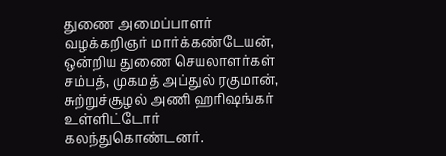துணை அமைப்பாளர் வழக்கறிஞர் மார்க்கண்டேயன், ஒன்றிய துணை செயலாளர்கள் சம்பத், முகமத் அப்துல் ரகுமான், சுற்றுச்சூழல் அணி ஹரிஷங்கர் உள்ளிட்டோர் கலந்துகொண்டனர்.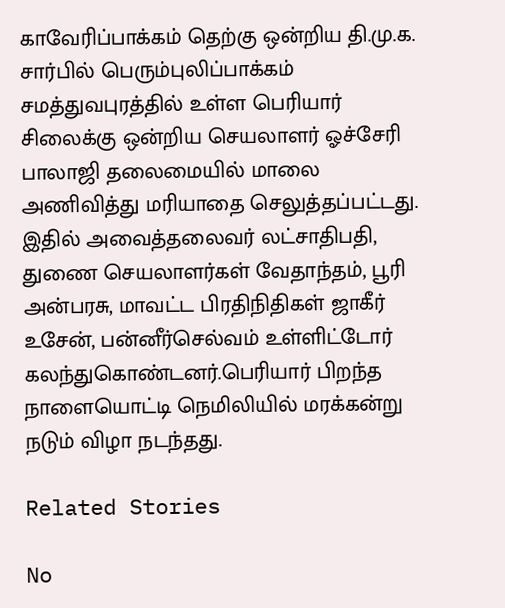காவேரிப்பாக்கம் தெற்கு ஒன்றிய தி.மு.க. சார்பில் பெரும்புலிப்பாக்கம் சமத்துவபுரத்தில் உள்ள பெரியார் சிலைக்கு ஒன்றிய செயலாளர் ஓச்சேரி பாலாஜி தலைமையில் மாலை அணிவித்து மரியாதை செலுத்தப்பட்டது. இதில் அவைத்தலைவர் லட்சாதிபதி, துணை செயலாளர்கள் வேதாந்தம், பூரி அன்பரசு, மாவட்ட பிரதிநிதிகள் ஜாகீர் உசேன், பன்னீர்செல்வம் உள்ளிட்டோர் கலந்துகொண்டனர்.பெரியார் பிறந்த நாளையொட்டி நெமிலியில் மரக்கன்று நடும் விழா நடந்தது.

Related Stories

No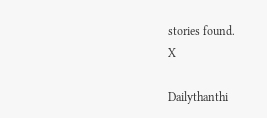stories found.
X

Dailythanthi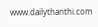www.dailythanthi.com